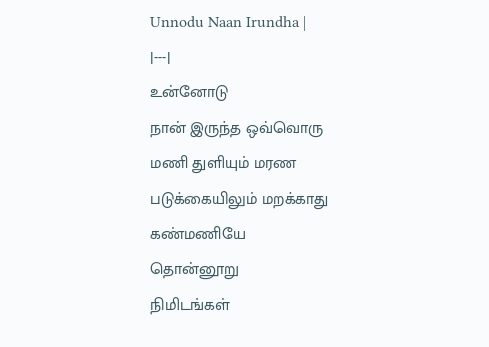Unnodu Naan Irundha |
|---|
உன்னோடு
நான் இருந்த ஒவ்வொரு
மணி துளியும் மரண
படுக்கையிலும் மறக்காது
கண்மணியே
தொன்னூறு
நிமிடங்கள்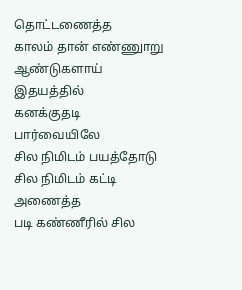தொட்டணைத்த
காலம் தான் எண்ணுாறு
ஆண்டுகளாய் இதயத்தில்
கனக்குதடி
பார்வையிலே
சில நிமிடம் பயத்தோடு
சில நிமிடம் கட்டி அணைத்த
படி கண்ணீரில் சில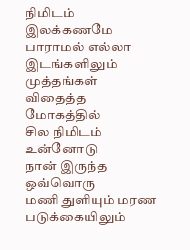நிமிடம்
இலக்கணமே
பாராமல் எல்லா
இடங்களிலும் முத்தங்கள்
விதைத்த மோகத்தில்
சில நிமிடம்
உன்னோடு
நான் இருந்த ஒவ்வொரு
மணி துளியும் மரண
படுக்கையிலும்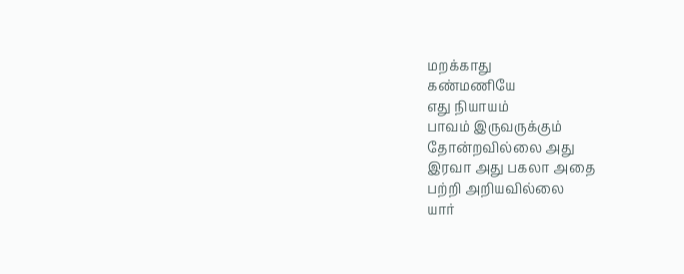மறக்காது
கண்மணியே
எது நியாயம்
பாவம் இருவருக்கும்
தோன்றவில்லை அது
இரவா அது பகலா அதை
பற்றி அறியவில்லை
யார்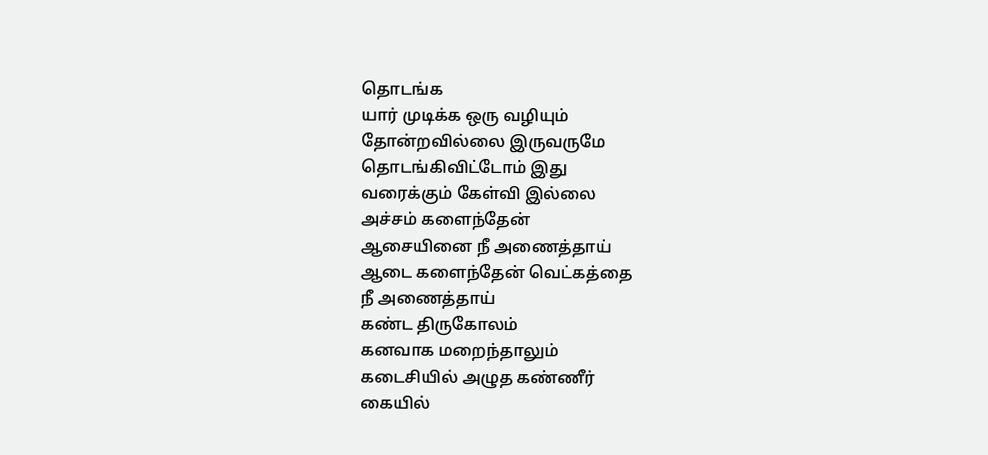தொடங்க
யார் முடிக்க ஒரு வழியும்
தோன்றவில்லை இருவருமே
தொடங்கிவிட்டோம் இது
வரைக்கும் கேள்வி இல்லை
அச்சம் களைந்தேன்
ஆசையினை நீ அணைத்தாய்
ஆடை களைந்தேன் வெட்கத்தை
நீ அணைத்தாய்
கண்ட திருகோலம்
கனவாக மறைந்தாலும்
கடைசியில் அழுத கண்ணீர்
கையில்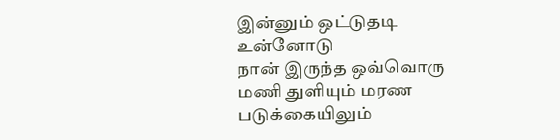இன்னும் ஒட்டுதடி
உன்னோடு
நான் இருந்த ஒவ்வொரு
மணி துளியும் மரண
படுக்கையிலும்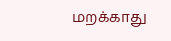மறக்காது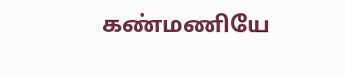கண்மணியே